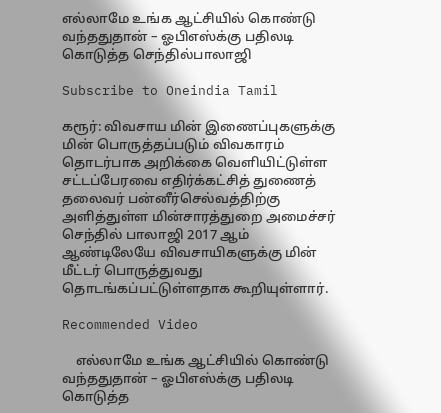எல்லாமே உங்க ஆட்சியில் கொண்டு வந்ததுதான் – ஓபிஎஸ்க்கு பதிலடி கொடுத்த செந்தில்பாலாஜி

Subscribe to Oneindia Tamil

கரூர்: விவசாய மின் இணைப்புகளுக்கு மின் பொருத்தப்படும் விவகாரம் தொடர்பாக அறிக்கை வெளியிட்டுள்ள சட்டப்பேரவை எதிர்க்கட்சித் துணைத் தலைவர் பன்னீர்செல்வத்திற்கு அளித்துள்ள மின்சாரத்துறை அமைச்சர் செந்தில் பாலாஜி 2017 ஆம் ஆண்டிலேயே விவசாயிகளுக்கு மின் மீட்டர் பொருத்துவது தொடங்கப்பட்டுள்ளதாக கூறியுள்ளார்.

Recommended Video

    எல்லாமே உங்க ஆட்சியில் கொண்டு வந்ததுதான் – ஓபிஎஸ்க்கு பதிலடி கொடுத்த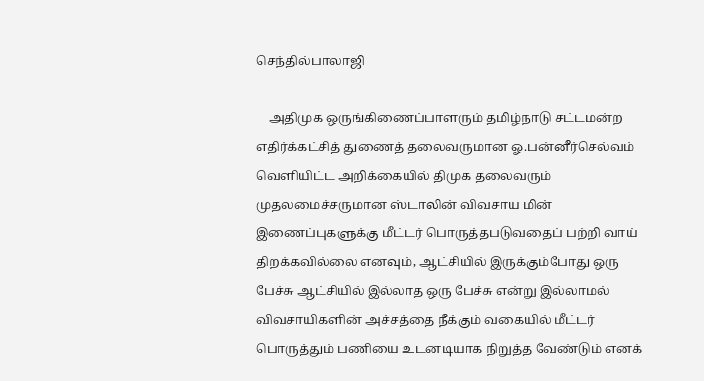செந்தில்பாலாஜி

    அதிமுக ஒருங்கிணைப்பாளரும் தமிழ்நாடு சட்டமன்ற எதிர்க்கட்சித் துணைத் தலைவருமான ஓ.பன்னீர்செல்வம் வெளியிட்ட அறிக்கையில் திமுக தலைவரும் முதலமைச்சருமான ஸ்டாலின் விவசாய மின் இணைப்புகளுக்கு மீட்டர் பொருத்தபடுவதைப் பற்றி வாய் திறக்கவில்லை எனவும், ஆட்சியில் இருக்கும்போது ஒரு பேச்சு ஆட்சியில் இல்லாத ஒரு பேச்சு என்று இல்லாமல் விவசாயிகளின் அச்சத்தை நீக்கும் வகையில் மீட்டர் பொருத்தும் பணியை உடனடியாக நிறுத்த வேண்டும் எனக்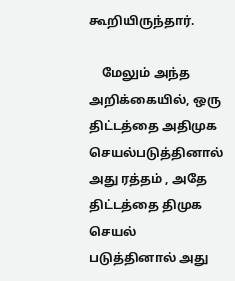கூறியிருந்தார்.

    மேலும் அந்த அறிக்கையில், ஒரு திட்டத்தை அதிமுக செயல்படுத்தினால் அது ரத்தம் , அதே திட்டத்தை திமுக செயல் படுத்தினால் அது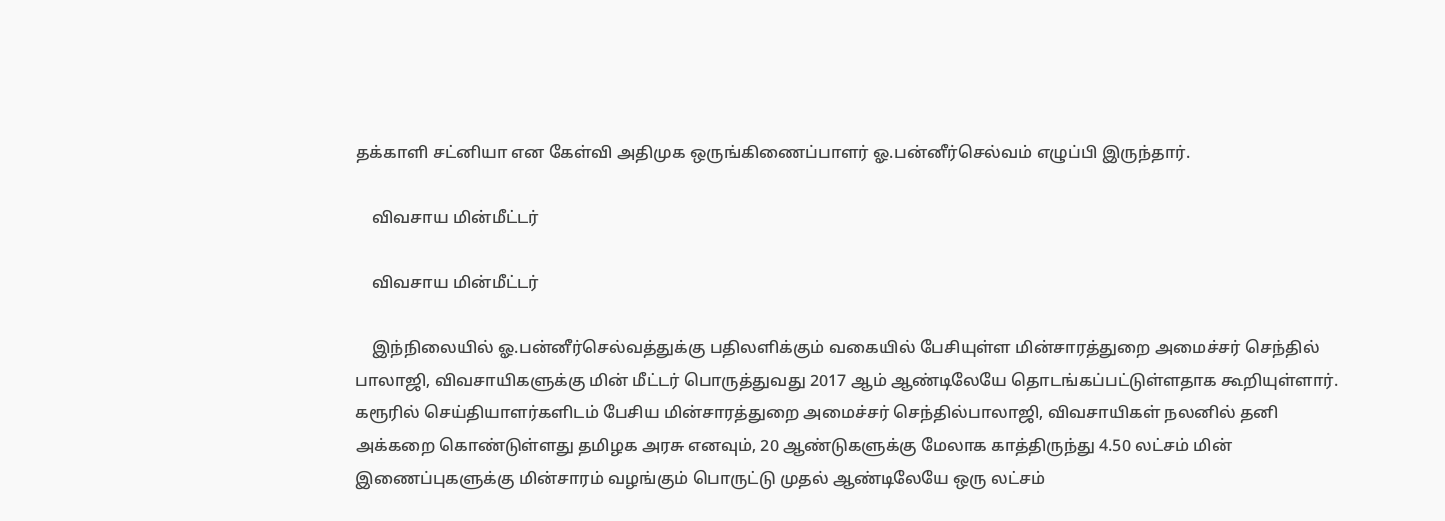தக்காளி சட்னியா என கேள்வி அதிமுக ஒருங்கிணைப்பாளர் ஓ.பன்னீர்செல்வம் எழுப்பி இருந்தார்.

    விவசாய மின்மீட்டர்

    விவசாய மின்மீட்டர்

    இந்நிலையில் ஓ.பன்னீர்செல்வத்துக்கு பதிலளிக்கும் வகையில் பேசியுள்ள மின்சாரத்துறை அமைச்சர் செந்தில் பாலாஜி, விவசாயிகளுக்கு மின் மீட்டர் பொருத்துவது 2017 ஆம் ஆண்டிலேயே தொடங்கப்பட்டுள்ளதாக கூறியுள்ளார். கரூரில் செய்தியாளர்களிடம் பேசிய மின்சாரத்துறை அமைச்சர் செந்தில்பாலாஜி, விவசாயிகள் நலனில் தனி அக்கறை கொண்டுள்ளது தமிழக அரசு எனவும், 20 ஆண்டுகளுக்கு மேலாக காத்திருந்து 4.50 லட்சம் மின் இணைப்புகளுக்கு மின்சாரம் வழங்கும் பொருட்டு முதல் ஆண்டிலேயே ஒரு லட்சம்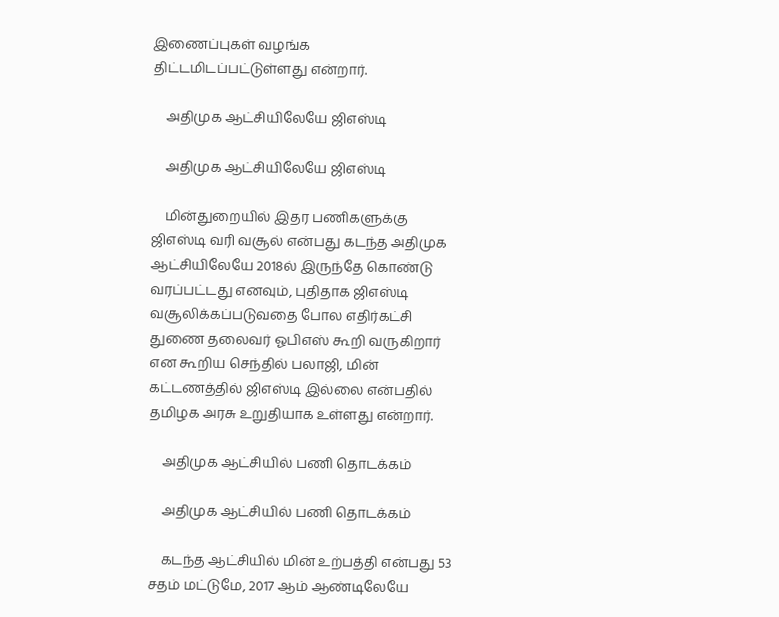இணைப்புகள் வழங்க திட்டமிடப்பட்டுள்ளது என்றார்.

    அதிமுக ஆட்சியிலேயே ஜிஎஸ்டி

    அதிமுக ஆட்சியிலேயே ஜிஎஸ்டி

    மின்துறையில் இதர பணிகளுக்கு ஜிஎஸ்டி வரி வசூல் என்பது கடந்த அதிமுக ஆட்சியிலேயே 2018ல் இருந்தே கொண்டு வரப்பட்டது எனவும், புதிதாக ஜிஎஸ்டி வசூலிக்கப்படுவதை போல எதிர்கட்சி துணை தலைவர் ஓபிஎஸ் கூறி வருகிறார் என கூறிய செந்தில் பலாஜி, மின் கட்டணத்தில் ஜிஎஸ்டி இல்லை என்பதில் தமிழக அரசு உறுதியாக உள்ளது என்றார்.

    அதிமுக ஆட்சியில் பணி தொடக்கம்

    அதிமுக ஆட்சியில் பணி தொடக்கம்

    கடந்த ஆட்சியில் மின் உற்பத்தி என்பது 53 சதம் மட்டுமே, 2017 ஆம் ஆண்டிலேயே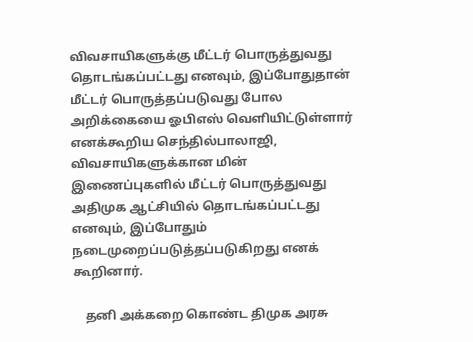விவசாயிகளுக்கு மீட்டர் பொருத்துவது தொடங்கப்பட்டது எனவும், இப்போதுதான் மீட்டர் பொருத்தப்படுவது போல அறிக்கையை ஓபிஎஸ் வெளியிட்டுள்ளார் எனக்கூறிய செந்தில்பாலாஜி, விவசாயிகளுக்கான மின் இணைப்புகளில் மீட்டர் பொருத்துவது அதிமுக ஆட்சியில் தொடங்கப்பட்டது எனவும், இப்போதும் நடைமுறைப்படுத்தப்படுகிறது எனக் கூறினார்.

    தனி அக்கறை கொண்ட திமுக அரசு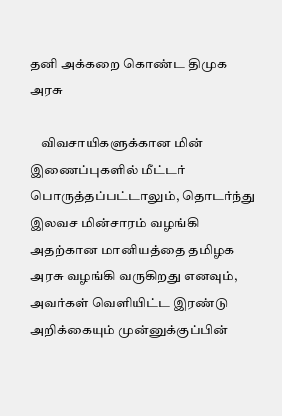தனி அக்கறை கொண்ட திமுக அரசு

    விவசாயிகளுக்கான மின் இணைப்புகளில் மீட்டர் பொருத்தப்பட்டாலும், தொடர்ந்து இலவச மின்சாரம் வழங்கி அதற்கான மானியத்தை தமிழக அரசு வழங்கி வருகிறது எனவும், அவர்கள் வெளியிட்ட இரண்டு அறிக்கையும் முன்னுக்குப்பின்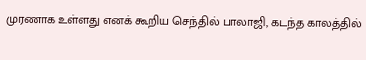முரணாக உள்ளது எனக் கூறிய செந்தில் பாலாஜி, கடந்த காலத்தில்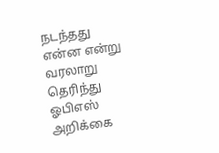நடந்தது என்ன என்று வரலாறு தெரிந்து ஓபிஎஸ் அறிக்கை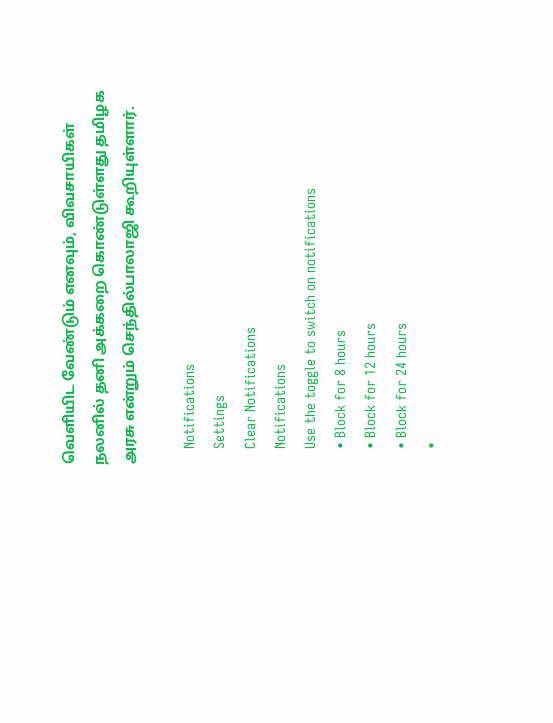வெளியிட வேண்டும் எனவும், விவசாயிகள் நலனில் தனி அக்கறை கொண்டுள்ளது தமிழக அரசு என்றும் செந்தில்பாலாஜி கூறியுள்ளார்.

    Notifications
    Settings
    Clear Notifications
    Notifications
    Use the toggle to switch on notifications
    • Block for 8 hours
    • Block for 12 hours
    • Block for 24 hours
    •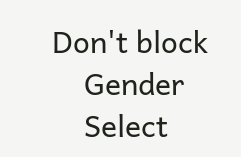Don't block
    Gender
    Select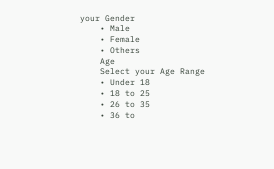your Gender
    • Male
    • Female
    • Others
    Age
    Select your Age Range
    • Under 18
    • 18 to 25
    • 26 to 35
    • 36 to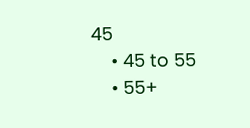45
    • 45 to 55
    • 55+